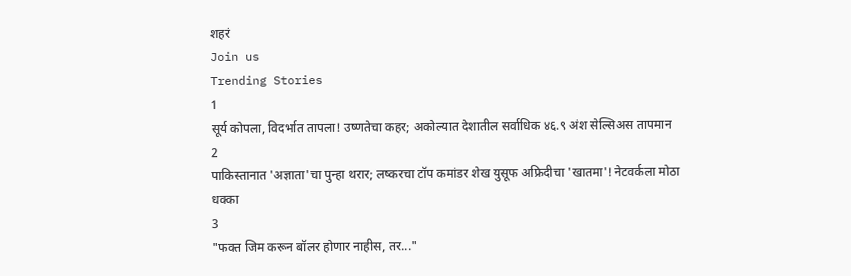शहरं
Join us
Trending Stories
1
सूर्य कोपला, विदर्भात तापला! उष्णतेचा कहर; अकोल्यात देशातील सर्वाधिक ४६.९ अंश सेल्सिअस तापमान
2
पाकिस्तानात 'अज्ञाता'चा पुन्हा थरार; लष्करचा टॉप कमांडर शेख युसूफ अफ्रिदीचा 'खातमा'! नेटवर्कला मोठा धक्का
3
"फक्त जिम करून बॉलर होणार नाहीस, तर..."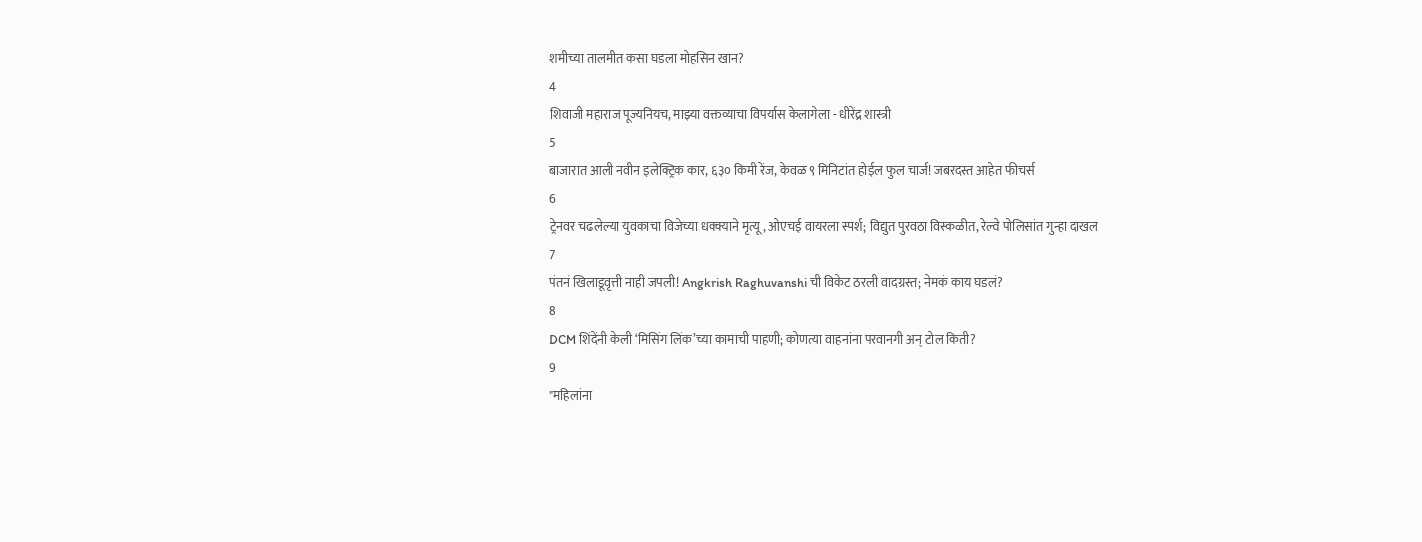शमीच्या तालमीत कसा घडला मोहसिन खान?
4
शिवाजी महाराज पूज्यनियच, माझ्या वक्तव्याचा विपर्यास केलागेला - धीरेंद्र शास्त्री
5
बाजारात आली नवीन इलेक्ट्रिक कार, ६३० किमी रेंज, केवळ ९ मिनिटांत होईल फुल चार्ज! जबरदस्त आहेत फीचर्स
6
ट्रेनवर चढलेल्या युवकाचा विजेच्या धक्क्याने मृत्यू, ओएचई वायरला स्पर्श; विद्युत पुरवठा विस्कळीत, रेल्वे पोलिसांत गुन्हा दाखल
7
पंतनं खिलाडूवृत्ती नाही जपली! Angkrish Raghuvanshi ची विकेट ठरली वादग्रस्त; नेमकं काय घडलं?
8
DCM शिंदेंनी केली ‘मिसिंग लिंक’च्या कामाची पाहणी; कोणत्या वाहनांना परवानगी अन् टोल किती?
9
"महिलांना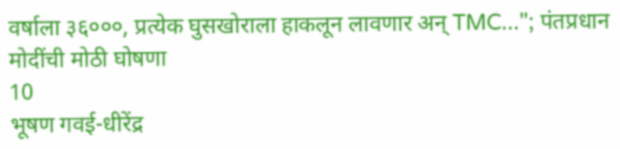वर्षाला ३६०००, प्रत्येक घुसखोराला हाकलून लावणार अन् TMC..."; पंतप्रधान मोदींची मोठी घोषणा
10
भूषण गवई-धीरेंद्र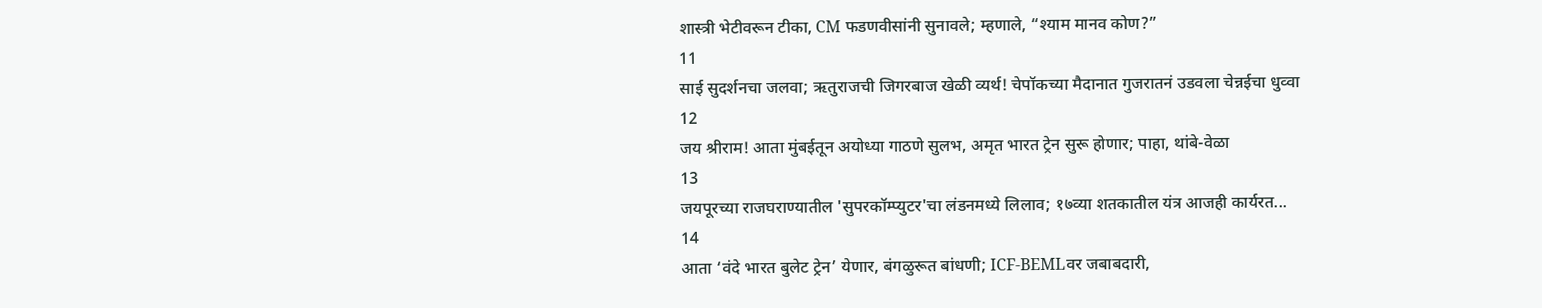शास्त्री भेटीवरून टीका, CM फडणवीसांनी सुनावले; म्हणाले, “श्याम मानव कोण?”
11
साई सुदर्शनचा जलवा; ऋतुराजची जिगरबाज खेळी व्यर्थ! चेपॉकच्या मैदानात गुजरातनं उडवला चेन्नईचा धुव्वा
12
जय श्रीराम! आता मुंबईतून अयोध्या गाठणे सुलभ, अमृत भारत ट्रेन सुरू होणार; पाहा, थांबे-वेळा
13
जयपूरच्या राजघराण्यातील 'सुपरकॉम्प्युटर'चा लंडनमध्ये लिलाव; १७व्या शतकातील यंत्र आजही कार्यरत...
14
आता ‘वंदे भारत बुलेट ट्रेन’ येणार, बंगळुरूत बांधणी; ICF-BEMLवर जबाबदारी,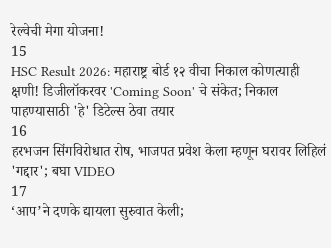रेल्वेची मेगा योजना!
15
HSC Result 2026: महाराष्ट्र बोर्ड १२ वीचा निकाल कोणत्याही क्षणी! डिजीलॉकरवर 'Coming Soon' चे संकेत; निकाल पाहण्यासाठी 'हे' डिटेल्स ठेवा तयार
16
हरभजन सिंगविरोधात रोष, भाजपत प्रवेश केला म्हणून घरावर लिहिलं 'गद्दार'; बघा VIDEO
17
‘आप’ने दणके द्यायला सुरुवात केली;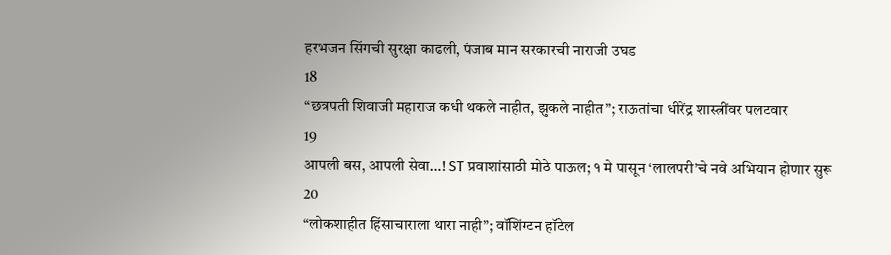हरभजन सिंगची सुरक्षा काढली, पंजाब मान सरकारची नाराजी उघड
18
“छत्रपती शिवाजी महाराज कधी थकले नाहीत, झुकले नाहीत”; राऊतांचा धीरेंद्र शास्त्रींवर पलटवार
19
आपली बस, आपली सेवा…! ST प्रवाशांसाठी मोठे पाऊल; १ मे पासून ‘लालपरी’चे नवे अभियान होणार सुरू
20
“लोकशाहीत हिंसाचाराला थारा नाही”; वॉशिंग्टन हॉटेल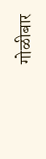गोळीबार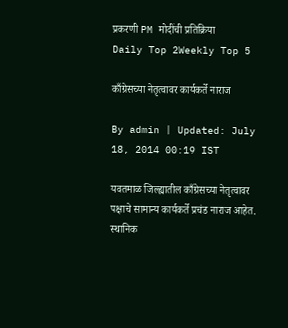प्रकरणी PM मोदींची प्रतिक्रिया
Daily Top 2Weekly Top 5

काँग्रेसच्या नेतृत्वावर कार्यकर्ते नाराज

By admin | Updated: July 18, 2014 00:19 IST

यवतमाळ जिल्ह्यातील काँग्रेसच्या नेतृत्वावर पक्षाचे सामान्य कार्यकर्ते प्रचंड नाराज आहेत. स्थानिक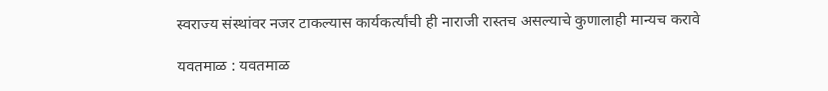स्वराज्य संस्थांवर नजर टाकल्यास कार्यकर्त्यांची ही नाराजी रास्तच असल्याचे कुणालाही मान्यच करावे

यवतमाळ : यवतमाळ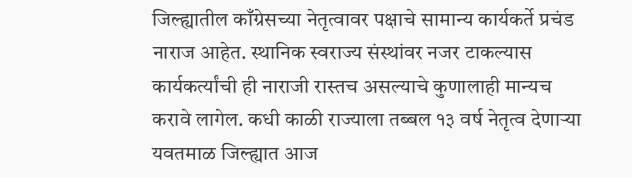जिल्ह्यातील काँग्रेसच्या नेतृत्वावर पक्षाचे सामान्य कार्यकर्ते प्रचंड नाराज आहेत. स्थानिक स्वराज्य संस्थांवर नजर टाकल्यास कार्यकर्त्यांची ही नाराजी रास्तच असल्याचे कुणालाही मान्यच करावे लागेल. कधी काळी राज्याला तब्बल १३ वर्ष नेतृत्व देणाऱ्या यवतमाळ जिल्ह्यात आज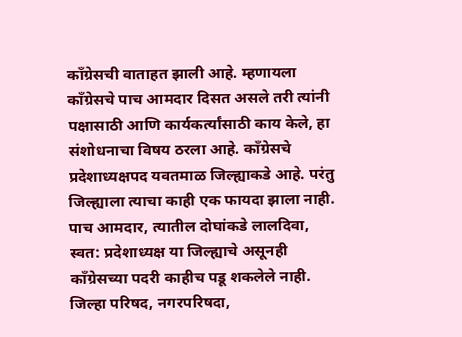काँग्रेसची वाताहत झाली आहे. म्हणायला काँग्रेसचे पाच आमदार दिसत असले तरी त्यांनी पक्षासाठी आणि कार्यकर्त्यांसाठी काय केले, हा संशोधनाचा विषय ठरला आहे. काँग्रेसचे प्रदेशाध्यक्षपद यवतमाळ जिल्ह्याकडे आहे. परंतु जिल्ह्याला त्याचा काही एक फायदा झाला नाही. पाच आमदार, त्यातील दोघांकडे लालदिवा, स्वत: प्रदेशाध्यक्ष या जिल्ह्याचे असूनही काँग्रेसच्या पदरी काहीच पडू शकलेले नाही. जिल्हा परिषद, नगरपरिषदा,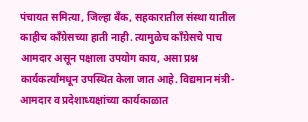पंचायत समित्या, जिल्हा बँक, सहकारातील संस्था यातील काहीच काँग्रेसच्या हाती नाही. त्यामुळेच काँग्रेसचे पाच आमदार असून पक्षाला उपयोग काय, असा प्रश्न कार्यकर्त्यांमधून उपस्थित केला जात आहे. विद्यमान मंत्री-आमदार व प्रदेशाध्यक्षांच्या कार्यकाळात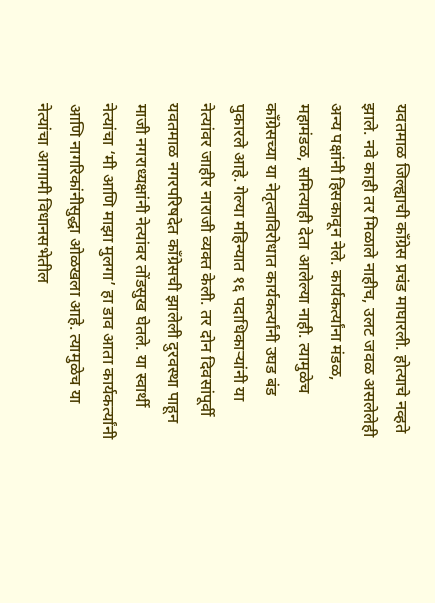यवतमाळ जिल्ह्याची काँग्रेस प्रचंड माघारली. होत्याचे नव्हते झाले. नवे काही तर मिळाले नाहीच, उलट जवळ असलेलेही अन्य पक्षांनी हिसकावून नेले. कार्यकर्त्यांना मंडळ, महामंडळ, समित्याही देता आलेल्या नाही. त्यामुळेच काँग्रेसच्या या नेतृत्वाविरोधात कार्यकर्त्यांनी उघड बंड पुकारले आहे. गेल्या महिन्यात १६ पदाधिकाऱ्यांनी या नेत्यांवर जाहीर नाराजी व्यक्त केली. तर दोन दिवसांपूर्वी यवतमाळ नगरपरिषदेत काँग्रेसची झालेली दुरवस्था पाहून माजी नगराध्यक्षांनी नेत्यांवर तोंडसुख घेतले. या स्वार्थी नेत्यांचा ‘मी आणि माझा मुलगा’ हा डाव आता कार्यकर्त्यांनी आणि नागरिकांनीसुद्धा ओळखला आहे. त्यामुळेच या नेत्यांचा आगामी विधानसभेतील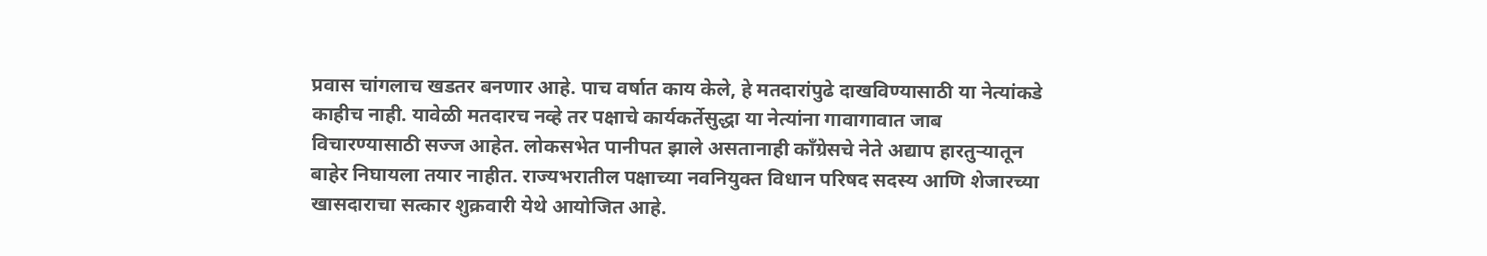प्रवास चांगलाच खडतर बनणार आहे. पाच वर्षात काय केले, हे मतदारांपुढे दाखविण्यासाठी या नेत्यांकडे काहीच नाही. यावेळी मतदारच नव्हे तर पक्षाचे कार्यकर्तेसुद्धा या नेत्यांना गावागावात जाब विचारण्यासाठी सज्ज आहेत. लोकसभेत पानीपत झाले असतानाही काँग्रेसचे नेते अद्याप हारतुऱ्यातून बाहेर निघायला तयार नाहीत. राज्यभरातील पक्षाच्या नवनियुक्त विधान परिषद सदस्य आणि शेजारच्या खासदाराचा सत्कार शुक्रवारी येथे आयोजित आहे.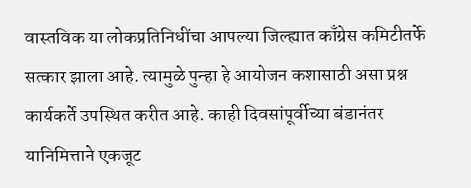वास्तविक या लोकप्रतिनिधींचा आपल्या जिल्ह्यात काँग्रेस कमिटीतर्फे सत्कार झाला आहे. त्यामुळे पुन्हा हे आयोजन कशासाठी असा प्रश्न कार्यकर्ते उपस्थित करीत आहे. काही दिवसांपूर्वीच्या बंडानंतर यानिमित्ताने एकजूट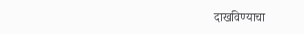दाखविण्याचा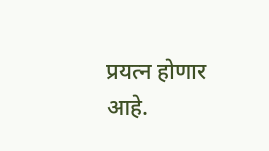प्रयत्न होणार आहे.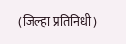(जिल्हा प्रतिनिधी)